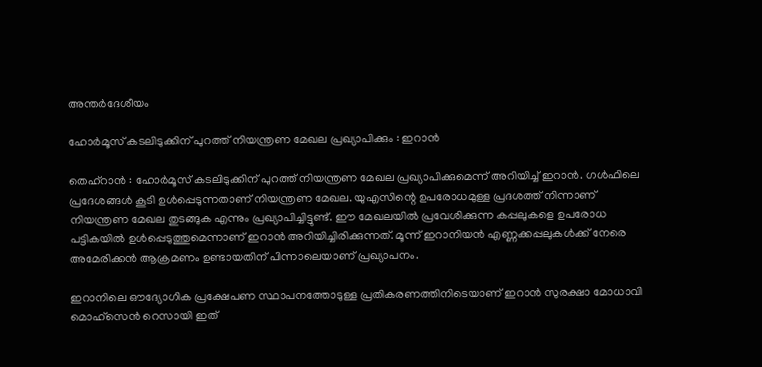അന്തർദേശീയം

ഹോര്‍മൂസ് കടലിടുക്കിന് പുറത്ത് നിയന്ത്രണ മേഖല പ്രഖ്യാപിക്കും : ഇറാന്‍

തെഹ്‌റാന്‍ : ഹോര്‍മൂസ് കടലിടുക്കിന് പുറത്ത് നിയന്ത്രണ മേഖല പ്രഖ്യാപിക്കുമെന്ന് അറിയിച്ച് ഇറാന്‍. ഗള്‍ഫിലെ പ്രദേശങ്ങള്‍ കൂടി ഉള്‍പ്പെടുന്നതാണ് നിയന്ത്രണ മേഖല. യുഎസിന്റെ ഉപരോധമുള്ള പ്രദശത്ത് നിന്നാണ് നിയന്ത്രണ മേഖല തുടങ്ങുക എന്നും പ്രഖ്യാപിച്ചിട്ടുണ്ട്. ഈ മേഖലയില്‍ പ്രവേശിക്കുന്ന കപ്പലുകളെ ഉപരോധ പട്ടികയില്‍ ഉള്‍പ്പെടുത്തുമെന്നാണ് ഇറാന്‍ അറിയിച്ചിരിക്കുന്നത്. മൂന്ന് ഇറാനിയന്‍ എണ്ണക്കപ്പലുകള്‍ക്ക് നേരെ അമേരിക്കന്‍ ആക്രമണം ഉണ്ടായതിന് പിന്നാലെയാണ് പ്രഖ്യാപനം.

ഇറാനിലെ ഔദ്യോഗിക പ്രക്ഷേപണ സ്ഥാപനത്തോടുള്ള പ്രതികരണത്തിനിടെയാണ് ഇറാന്‍ സുരക്ഷാ മോധാവി മൊഹ്സെന്‍ റെസായി ഇത്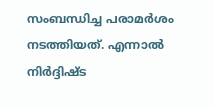സംബന്ധിച്ച പരാമര്‍ശം നടത്തിയത്. എന്നാല്‍ നിര്‍ദ്ദിഷ്ട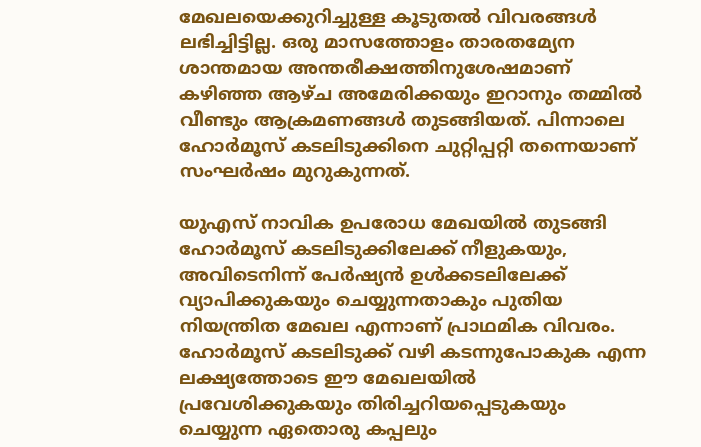മേഖലയെക്കുറിച്ചുള്ള കൂടുതല്‍ വിവരങ്ങള്‍ ലഭിച്ചിട്ടില്ല. ഒരു മാസത്തോളം താരതമ്യേന ശാന്തമായ അന്തരീക്ഷത്തിനുശേഷമാണ് കഴിഞ്ഞ ആഴ്ച അമേരിക്കയും ഇറാനും തമ്മില്‍ വീണ്ടും ആക്രമണങ്ങള്‍ തുടങ്ങിയത്. പിന്നാലെ ഹോര്‍മൂസ് കടലിടുക്കിനെ ചുറ്റിപ്പറ്റി തന്നെയാണ് സംഘര്‍ഷം മുറുകുന്നത്.

യുഎസ് നാവിക ഉപരോധ മേഖയില്‍ തുടങ്ങി ഹോര്‍മൂസ് കടലിടുക്കിലേക്ക് നീളുകയും, അവിടെനിന്ന് പേര്‍ഷ്യന്‍ ഉള്‍ക്കടലിലേക്ക് വ്യാപിക്കുകയും ചെയ്യുന്നതാകും പുതിയ നിയന്ത്രിത മേഖല എന്നാണ് പ്രാഥമിക വിവരം. ഹോര്‍മൂസ് കടലിടുക്ക് വഴി കടന്നുപോകുക എന്ന ലക്ഷ്യത്തോടെ ഈ മേഖലയില്‍ പ്രവേശിക്കുകയും തിരിച്ചറിയപ്പെടുകയും ചെയ്യുന്ന ഏതൊരു കപ്പലും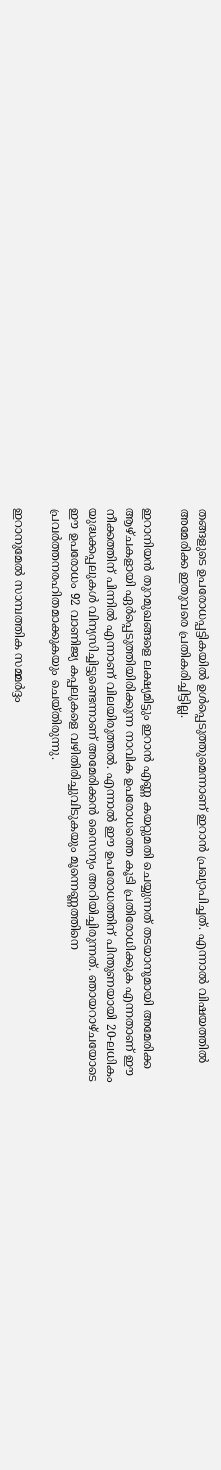തങ്ങളുടെ ഉപരോധപ്പട്ടികയില്‍ ഉള്‍പ്പെടുത്തുമെന്നാണ് ഇറാന്‍ പ്രഖ്യാപിച്ചത്. എന്നാല്‍ വിഷയത്തില്‍ അമേരിക്ക ഇതുവരെ പ്രതികരിച്ചിട്ടില്ല.

ഇറാനിയന്‍ തുറമുഖങ്ങളെ ലക്ഷ്യമിട്ടും ഇറാന്‍ എണ്ണ കയറ്റുമതി ചെയ്യുന്നത് തടയാനുമായി അമേരിക്ക ആഴ്ചകളായി ഏര്‍പ്പെടുത്തിയിരിക്കുന്ന നാവിക ഉപരോധത്തെ കൂടി പ്രതിരോധിക്കുക എന്നതാണ് ഈ നീക്കത്തിന് പിന്നില്‍ എന്നാണ് വിലയിരുത്തല്‍. എന്നാല്‍ ഈ ഉപരോധത്തിന് പിന്തുണയായി 20-ലധികം യുദ്ധക്കപ്പലുകള്‍ വിന്യസിച്ചിട്ടുണ്ടെന്നാണ് അമേരിക്കന്‍ സൈന്യം അറിയിച്ചിരുന്നത്. ഞായറാഴ്ചയോടെ ഈ ഉപരോധം 92 വാണിജ്യ കപ്പലുകളെ വഴിതിരിച്ചുവിടുകയും മൂന്നെണ്ണത്തിനെ പ്രവര്‍ത്തനരഹിതമാക്കുകയും ചെയ്തിരുന്നു.

ഇറാനുമേല്‍ സാമ്പത്തിക സമ്മര്‍ദ്ദം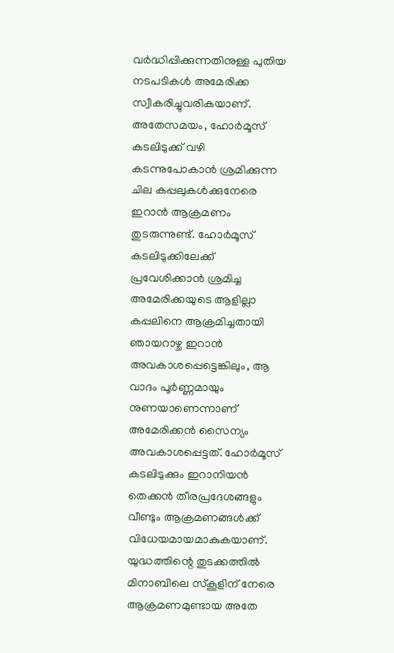വര്‍ദ്ധിപ്പിക്കുന്നതിനുള്ള പുതിയ നടപടികള്‍ അമേരിക്ക സ്വീകരിച്ചുവരികയാണ്. അതേസമയം, ഹോര്‍മൂസ് കടലിടുക്ക് വഴി കടന്നുപോകാന്‍ ശ്രമിക്കുന്ന ചില കപ്പലുകള്‍ക്കുനേരെ ഇറാന്‍ ആക്രമണം തുടരുന്നുണ്ട്. ഹോര്‍മൂസ് കടലിടുക്കിലേക്ക് പ്രവേശിക്കാന്‍ ശ്രമിച്ച അമേരിക്കയുടെ ആളില്ലാ കപ്പലിനെ ആക്രമിച്ചതായി ഞായറാഴ്ച ഇറാന്‍ അവകാശപ്പെട്ടെങ്കിലും, ആ വാദം പൂര്‍ണ്ണമായും നുണയാണെന്നാണ് അമേരിക്കന്‍ സൈന്യം അവകാശപ്പെട്ടത്. ഹോര്‍മൂസ് കടലിടുക്കും ഇറാനിയന്‍ തെക്കന്‍ തീരപ്രദേശങ്ങളും വീണ്ടും ആക്രമണങ്ങള്‍ക്ക് വിധേയമായമാകുകയാണ്. യുദ്ധത്തിന്റെ തുടക്കത്തില്‍ മിനാബിലെ സ്‌കൂളിന് നേരെ ആക്രമണമുണ്ടായ അതേ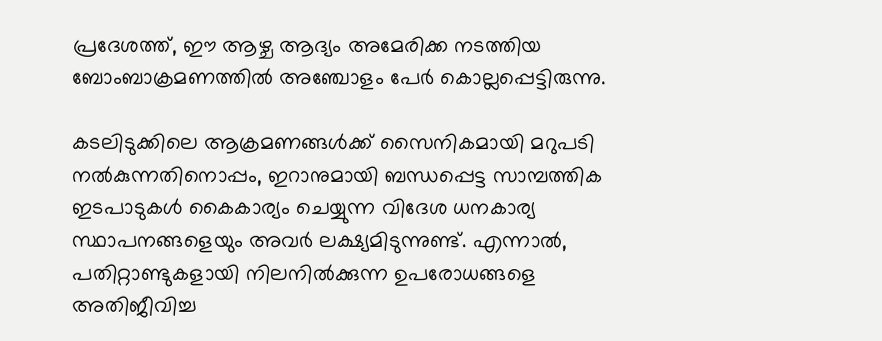പ്രദേശത്ത്, ഈ ആഴ്ച ആദ്യം അമേരിക്ക നടത്തിയ ബോംബാക്രമണത്തില്‍ അഞ്ചോളം പേര്‍ കൊല്ലപ്പെട്ടിരുന്നു.

കടലിടുക്കിലെ ആക്രമണങ്ങള്‍ക്ക് സൈനികമായി മറുപടി നല്‍കുന്നതിനൊപ്പം, ഇറാനുമായി ബന്ധപ്പെട്ട സാമ്പത്തിക ഇടപാടുകള്‍ കൈകാര്യം ചെയ്യുന്ന വിദേശ ധനകാര്യ സ്ഥാപനങ്ങളെയും അവര്‍ ലക്ഷ്യമിടുന്നുണ്ട്. എന്നാല്‍, പതിറ്റാണ്ടുകളായി നിലനില്‍ക്കുന്ന ഉപരോധങ്ങളെ അതിജീവിച്ച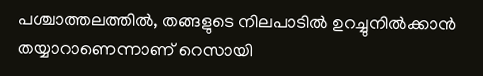പശ്ചാത്തലത്തില്‍, തങ്ങളുടെ നിലപാടില്‍ ഉറച്ചുനില്‍ക്കാന്‍ തയ്യാറാണെന്നാണ് റെസായി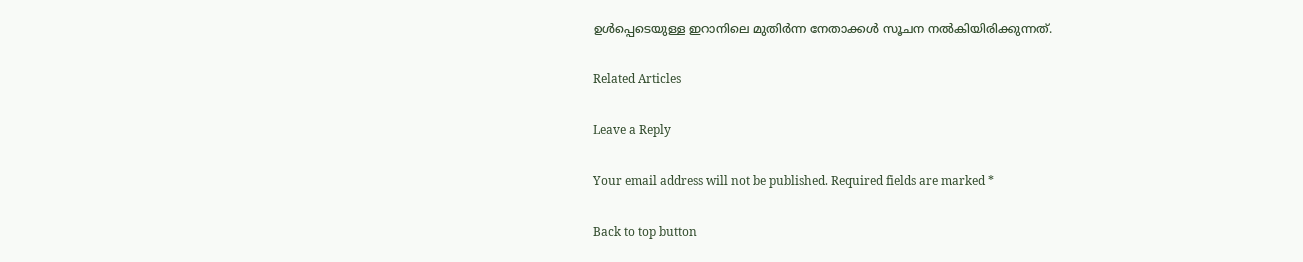ഉള്‍പ്പെടെയുള്ള ഇറാനിലെ മുതിര്‍ന്ന നേതാക്കള്‍ സൂചന നല്‍കിയിരിക്കുന്നത്.

Related Articles

Leave a Reply

Your email address will not be published. Required fields are marked *

Back to top button